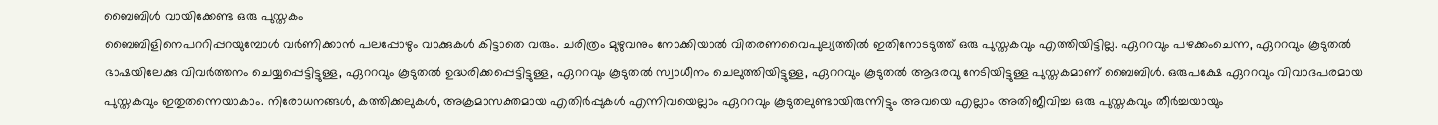ബൈബിൾ വായിക്കേണ്ട ഒരു പുസ്തകം
ബൈബിളിനെപററിപ്പറയുമ്പോൾ വർണിക്കാൻ പലപ്പോഴും വാക്കുകൾ കിട്ടാതെ വരും. ചരിത്രം മുഴുവനും നോക്കിയാൽ വിതരണവൈപുല്യത്തിൽ ഇതിനോടടുത്ത് ഒരു പുസ്തകവും എത്തിയിട്ടില്ല. ഏററവും പഴക്കംചെന്ന, ഏററവും കൂടുതൽ ഭാഷയിലേക്കു വിവർത്തനം ചെയ്യപ്പെട്ടിട്ടുള്ള, ഏററവും കൂടുതൽ ഉദ്ധരിക്കപ്പെട്ടിട്ടുള്ള, ഏററവും കൂടുതൽ സ്വാധീനം ചെലുത്തിയിട്ടുള്ള, ഏററവും കൂടുതൽ ആദരവു നേടിയിട്ടുള്ള പുസ്തകമാണ് ബൈബിൾ. ഒരുപക്ഷേ ഏററവും വിവാദപരമായ പുസ്തകവും ഇതുതന്നെയാകാം. നിരോധനങ്ങൾ, കത്തിക്കലുകൾ, അക്രമാസക്തമായ എതിർപ്പുകൾ എന്നിവയെല്ലാം ഏററവും കൂടുതലുണ്ടായിരുന്നിട്ടും അവയെ എല്ലാം അതിജീവിച്ച ഒരു പുസ്തകവും തീർച്ചയായും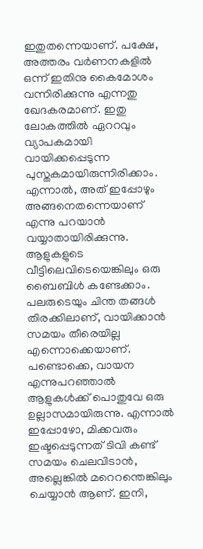ഇതുതന്നെയാണ്. പക്ഷേ, അത്തരം വർണനകളിൽ ഒന്ന് ഇതിനു കൈമോശം വന്നിരിക്കുന്നു എന്നതു ഖേദകരമാണ്. ഇതു ലോകത്തിൽ ഏററവും വ്യാപകമായി വായിക്കപ്പെടുന്ന പുസ്തകമായിരുന്നിരിക്കാം. എന്നാൽ, അത് ഇപ്പോഴും അങ്ങനെതന്നെയാണ് എന്നു പറയാൻ വയ്യാതായിരിക്കുന്നു.
ആളുകളുടെ വീട്ടിലെവിടെയെങ്കിലും ഒരു ബൈബിൾ കണ്ടേക്കാം. പലരുടെയും ചിന്ത തങ്ങൾ തിരക്കിലാണ്, വായിക്കാൻ സമയം തീരെയില്ല എന്നൊക്കെയാണ്. പണ്ടൊക്കെ, വായന എന്നുപറഞ്ഞാൽ ആളുകൾക്ക് പൊതുവേ ഒരു ഉല്ലാസമായിരുന്നു. എന്നാൽ ഇപ്പോഴോ, മിക്കവരും ഇഷ്ടപ്പെടുന്നത് ടിവി കണ്ട് സമയം ചെലവിടാൻ, അല്ലെങ്കിൽ മറെറന്തെങ്കിലും ചെയ്യാൻ ആണ്. ഇനി,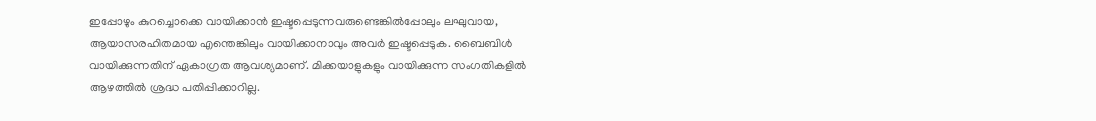ഇപ്പോഴും കുറച്ചൊക്കെ വായിക്കാൻ ഇഷ്ടപ്പെടുന്നവരുണ്ടെങ്കിൽപ്പോലും ലഘുവായ, ആയാസരഹിതമായ എന്തെങ്കിലും വായിക്കാനാവും അവർ ഇഷ്ടപ്പെടുക. ബൈബിൾ വായിക്കുന്നതിന് ഏകാഗ്രത ആവശ്യമാണ്. മിക്കയാളുകളും വായിക്കുന്ന സംഗതികളിൽ ആഴത്തിൽ ശ്രദ്ധ പതിപ്പിക്കാറില്ല.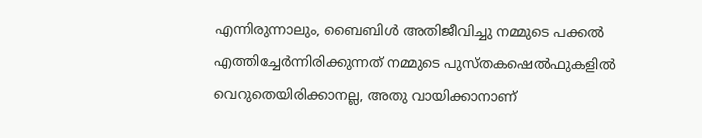എന്നിരുന്നാലും, ബൈബിൾ അതിജീവിച്ചു നമ്മുടെ പക്കൽ എത്തിച്ചേർന്നിരിക്കുന്നത് നമ്മുടെ പുസ്തകഷെൽഫുകളിൽ വെറുതെയിരിക്കാനല്ല, അതു വായിക്കാനാണ്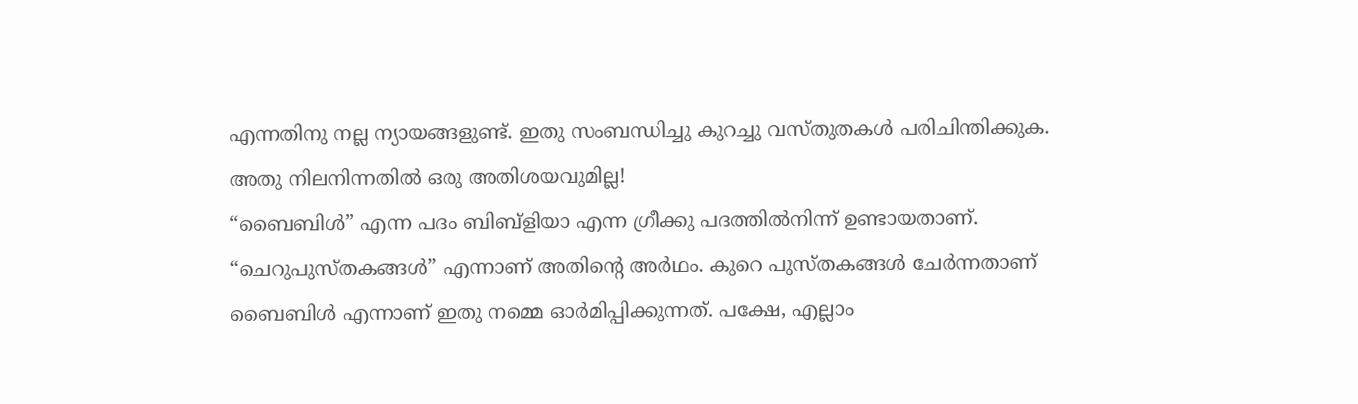എന്നതിനു നല്ല ന്യായങ്ങളുണ്ട്. ഇതു സംബന്ധിച്ചു കുറച്ചു വസ്തുതകൾ പരിചിന്തിക്കുക.
അതു നിലനിന്നതിൽ ഒരു അതിശയവുമില്ല!
“ബൈബിൾ” എന്ന പദം ബിബ്ളിയാ എന്ന ഗ്രീക്കു പദത്തിൽനിന്ന് ഉണ്ടായതാണ്. “ചെറുപുസ്തകങ്ങൾ” എന്നാണ് അതിന്റെ അർഥം. കുറെ പുസ്തകങ്ങൾ ചേർന്നതാണ് ബൈബിൾ എന്നാണ് ഇതു നമ്മെ ഓർമിപ്പിക്കുന്നത്. പക്ഷേ, എല്ലാം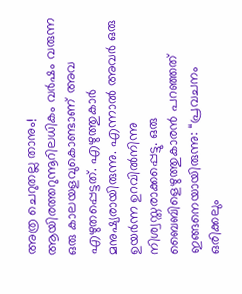അത്ര ചെറുതല്ല താനും! ആയിരത്തറുന്നൂറിലധികം വർഷം വരുന്ന ഒരു കാലയളവുകൊണ്ടാണ് അവ എഴുതപ്പെട്ടത്. എഴുത്തുകാർ മനുഷ്യരായിരുന്നു. എന്നാൽ അവർ ഒരു ഉയർന്ന ഉറവിൽനിന്നു നിശ്വസ്തരാക്കപ്പെട്ടു. ഒരു ബൈബിളെഴുത്തുകാരൻ പറഞ്ഞത് ഇങ്ങനെയായിരുന്നു: “പ്രവചനം ഒരിക്കലും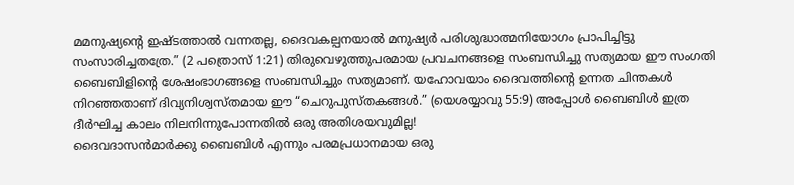മമനുഷ്യന്റെ ഇഷ്ടത്താൽ വന്നതല്ല, ദൈവകല്പനയാൽ മനുഷ്യർ പരിശുദ്ധാത്മനിയോഗം പ്രാപിച്ചിട്ടു സംസാരിച്ചതത്രേ.” (2 പത്രൊസ് 1:21) തിരുവെഴുത്തുപരമായ പ്രവചനങ്ങളെ സംബന്ധിച്ചു സത്യമായ ഈ സംഗതി ബൈബിളിന്റെ ശേഷംഭാഗങ്ങളെ സംബന്ധിച്ചും സത്യമാണ്. യഹോവയാം ദൈവത്തിന്റെ ഉന്നത ചിന്തകൾ നിറഞ്ഞതാണ് ദിവ്യനിശ്വസ്തമായ ഈ “ചെറുപുസ്തകങ്ങൾ.” (യെശയ്യാവു 55:9) അപ്പോൾ ബൈബിൾ ഇത്ര ദീർഘിച്ച കാലം നിലനിന്നുപോന്നതിൽ ഒരു അതിശയവുമില്ല!
ദൈവദാസൻമാർക്കു ബൈബിൾ എന്നും പരമപ്രധാനമായ ഒരു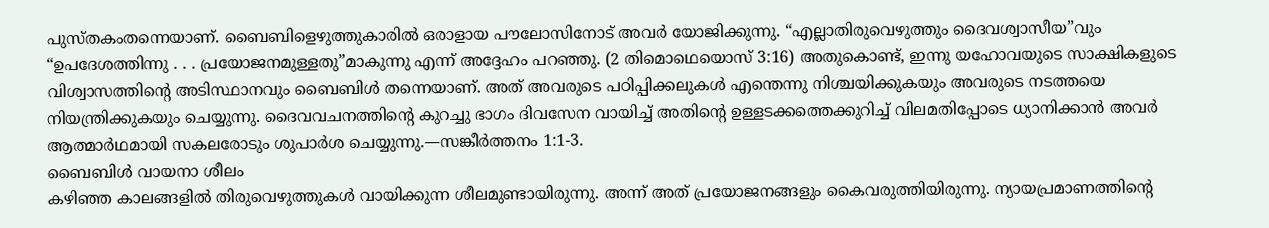പുസ്തകംതന്നെയാണ്. ബൈബിളെഴുത്തുകാരിൽ ഒരാളായ പൗലോസിനോട് അവർ യോജിക്കുന്നു. “എല്ലാതിരുവെഴുത്തും ദൈവശ്വാസീയ”വും “ഉപദേശത്തിന്നു . . . പ്രയോജനമുള്ളതു”മാകുന്നു എന്ന് അദ്ദേഹം പറഞ്ഞു. (2 തിമൊഥെയൊസ് 3:16) അതുകൊണ്ട്, ഇന്നു യഹോവയുടെ സാക്ഷികളുടെ വിശ്വാസത്തിന്റെ അടിസ്ഥാനവും ബൈബിൾ തന്നെയാണ്. അത് അവരുടെ പഠിപ്പിക്കലുകൾ എന്തെന്നു നിശ്ചയിക്കുകയും അവരുടെ നടത്തയെ നിയന്ത്രിക്കുകയും ചെയ്യുന്നു. ദൈവവചനത്തിന്റെ കുറച്ചു ഭാഗം ദിവസേന വായിച്ച് അതിന്റെ ഉള്ളടക്കത്തെക്കുറിച്ച് വിലമതിപ്പോടെ ധ്യാനിക്കാൻ അവർ ആത്മാർഥമായി സകലരോടും ശുപാർശ ചെയ്യുന്നു.—സങ്കീർത്തനം 1:1-3.
ബൈബിൾ വായനാ ശീലം
കഴിഞ്ഞ കാലങ്ങളിൽ തിരുവെഴുത്തുകൾ വായിക്കുന്ന ശീലമുണ്ടായിരുന്നു. അന്ന് അത് പ്രയോജനങ്ങളും കൈവരുത്തിയിരുന്നു. ന്യായപ്രമാണത്തിന്റെ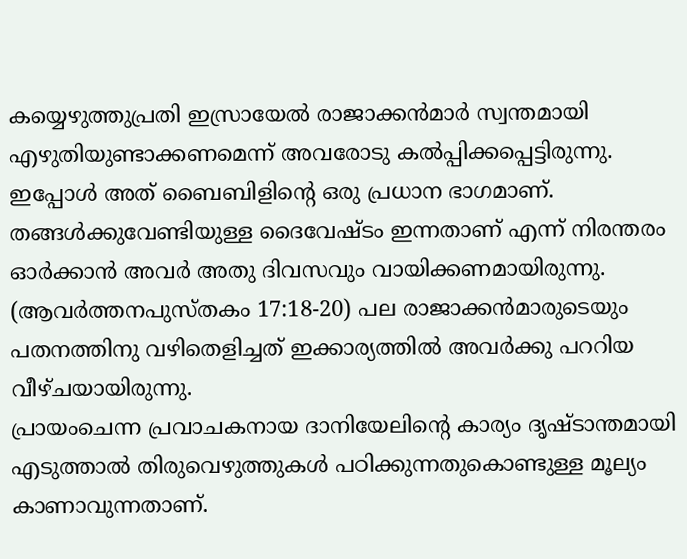കയ്യെഴുത്തുപ്രതി ഇസ്രായേൽ രാജാക്കൻമാർ സ്വന്തമായി എഴുതിയുണ്ടാക്കണമെന്ന് അവരോടു കൽപ്പിക്കപ്പെട്ടിരുന്നു. ഇപ്പോൾ അത് ബൈബിളിന്റെ ഒരു പ്രധാന ഭാഗമാണ്. തങ്ങൾക്കുവേണ്ടിയുള്ള ദൈവേഷ്ടം ഇന്നതാണ് എന്ന് നിരന്തരം ഓർക്കാൻ അവർ അതു ദിവസവും വായിക്കണമായിരുന്നു. (ആവർത്തനപുസ്തകം 17:18-20) പല രാജാക്കൻമാരുടെയും പതനത്തിനു വഴിതെളിച്ചത് ഇക്കാര്യത്തിൽ അവർക്കു പററിയ വീഴ്ചയായിരുന്നു.
പ്രായംചെന്ന പ്രവാചകനായ ദാനിയേലിന്റെ കാര്യം ദൃഷ്ടാന്തമായി എടുത്താൽ തിരുവെഴുത്തുകൾ പഠിക്കുന്നതുകൊണ്ടുള്ള മൂല്യം കാണാവുന്നതാണ്.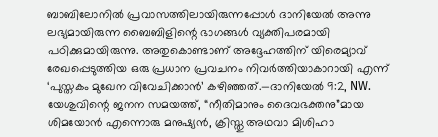ബാബിലോനിൽ പ്രവാസത്തിലായിരുന്നപ്പോൾ ദാനിയേൽ അന്നു ലഭ്യമായിരുന്ന ബൈബിളിന്റെ ഭാഗങ്ങൾ വ്യക്തിപരമായി പഠിക്കുമായിരുന്നു. അതുകൊണ്ടാണ് അദ്ദേഹത്തിന് യിരെമ്യാവ് രേഖപ്പെടുത്തിയ ഒരു പ്രധാന പ്രവചനം നിവർത്തിയാകാറായി എന്ന് ‘പുസ്തകം മുഖേന വിവേചിക്കാൻ’ കഴിഞ്ഞത്.—ദാനിയേൽ 9:2, NW.
യേശുവിന്റെ ജനന സമയത്ത്, “നീതിമാനും ദൈവഭക്തനു”മായ ശിമയോൻ എന്നൊരു മനുഷ്യൻ, ക്രിസ്തു അഥവാ മിശിഹാ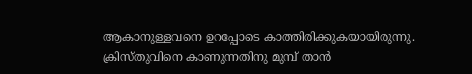ആകാനുള്ളവനെ ഉറപ്പോടെ കാത്തിരിക്കുകയായിരുന്നു. ക്രിസ്തുവിനെ കാണുന്നതിനു മുമ്പ് താൻ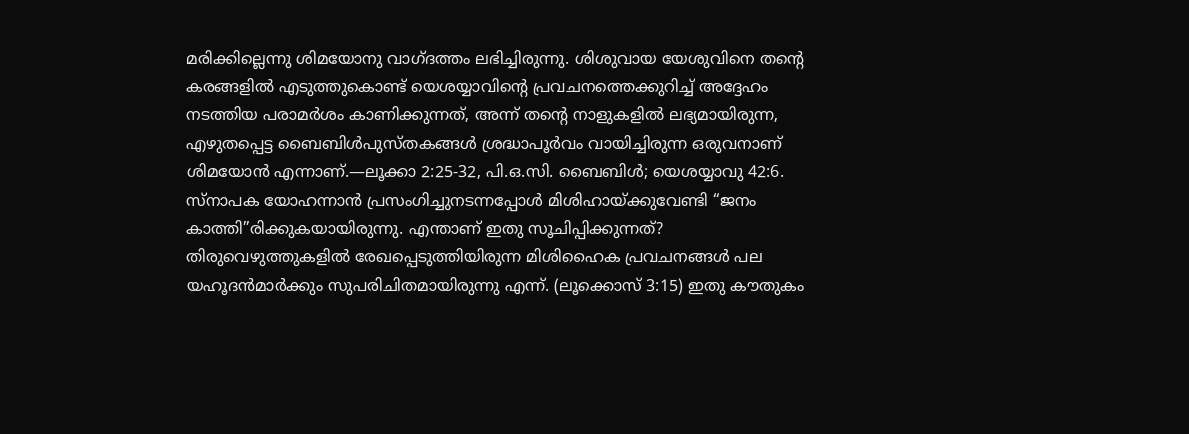മരിക്കില്ലെന്നു ശിമയോനു വാഗ്ദത്തം ലഭിച്ചിരുന്നു. ശിശുവായ യേശുവിനെ തന്റെ കരങ്ങളിൽ എടുത്തുകൊണ്ട് യെശയ്യാവിന്റെ പ്രവചനത്തെക്കുറിച്ച് അദ്ദേഹം നടത്തിയ പരാമർശം കാണിക്കുന്നത്, അന്ന് തന്റെ നാളുകളിൽ ലഭ്യമായിരുന്ന, എഴുതപ്പെട്ട ബൈബിൾപുസ്തകങ്ങൾ ശ്രദ്ധാപൂർവം വായിച്ചിരുന്ന ഒരുവനാണ് ശിമയോൻ എന്നാണ്.—ലൂക്കാ 2:25-32, പി.ഒ.സി. ബൈബിൾ; യെശയ്യാവു 42:6.
സ്നാപക യോഹന്നാൻ പ്രസംഗിച്ചുനടന്നപ്പോൾ മിശിഹായ്ക്കുവേണ്ടി “ജനം കാത്തി”രിക്കുകയായിരുന്നു. എന്താണ് ഇതു സൂചിപ്പിക്കുന്നത്? തിരുവെഴുത്തുകളിൽ രേഖപ്പെടുത്തിയിരുന്ന മിശിഹൈക പ്രവചനങ്ങൾ പല യഹൂദൻമാർക്കും സുപരിചിതമായിരുന്നു എന്ന്. (ലൂക്കൊസ് 3:15) ഇതു കൗതുകം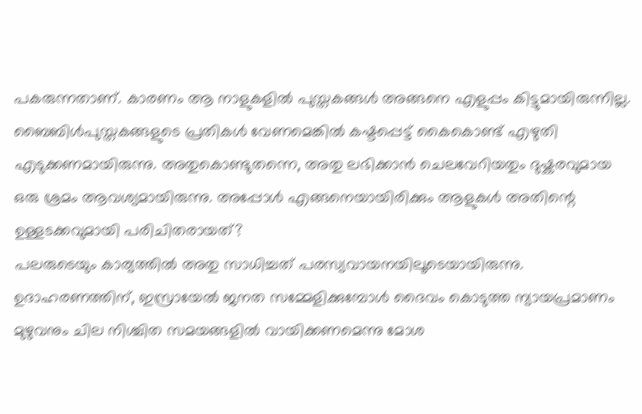പകരുന്നതാണ്. കാരണം ആ നാളുകളിൽ പുസ്തകങ്ങൾ അങ്ങനെ എളുപ്പം കിട്ടുമായിരുന്നില്ല. ബൈബിൾപുസ്തകങ്ങളുടെ പ്രതികൾ വേണമെങ്കിൽ കഷ്ടപ്പെട്ട് കൈകൊണ്ട് എഴുതി എടുക്കണമായിരുന്നു. അതുകൊണ്ടുതന്നെ, അതു ലഭിക്കാൻ ചെലവേറിയതും ദുഷ്കരവുമായ ഒരു ശ്രമം ആവശ്യമായിരുന്നു. അപ്പോൾ എങ്ങനെയായിരിക്കും ആളുകൾ അതിന്റെ ഉള്ളടക്കവുമായി പരിചിതരായത്?
പലരുടെയും കാര്യത്തിൽ അതു സാധിച്ചത് പരസ്യവായനയിലൂടെയായിരുന്നു. ഉദാഹരണത്തിന്, ഇസ്രായേൽ ജനത സമ്മേളിക്കുമ്പോൾ ദൈവം കൊടുത്ത ന്യായപ്രമാണം മുഴുവനും ചില നിശ്ചിത സമയങ്ങളിൽ വായിക്കണമെന്നു മോശ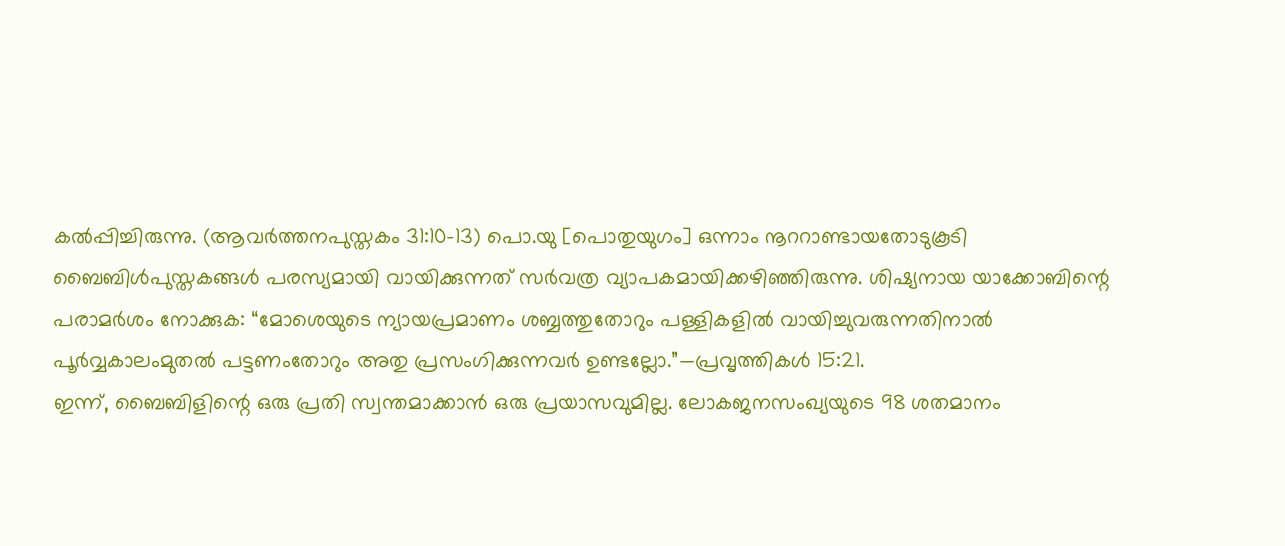കൽപ്പിച്ചിരുന്നു. (ആവർത്തനപുസ്തകം 31:10-13) പൊ.യു [പൊതുയുഗം] ഒന്നാം നൂററാണ്ടായതോടുകൂടി ബൈബിൾപുസ്തകങ്ങൾ പരസ്യമായി വായിക്കുന്നത് സർവത്ര വ്യാപകമായിക്കഴിഞ്ഞിരുന്നു. ശിഷ്യനായ യാക്കോബിന്റെ പരാമർശം നോക്കുക: “മോശെയുടെ ന്യായപ്രമാണം ശബ്ബത്തുതോറും പള്ളികളിൽ വായിച്ചുവരുന്നതിനാൽ പൂർവ്വകാലംമുതൽ പട്ടണംതോറും അതു പ്രസംഗിക്കുന്നവർ ഉണ്ടല്ലോ.”—പ്രവൃത്തികൾ 15:21.
ഇന്ന്, ബൈബിളിന്റെ ഒരു പ്രതി സ്വന്തമാക്കാൻ ഒരു പ്രയാസവുമില്ല. ലോകജനസംഖ്യയുടെ 98 ശതമാനം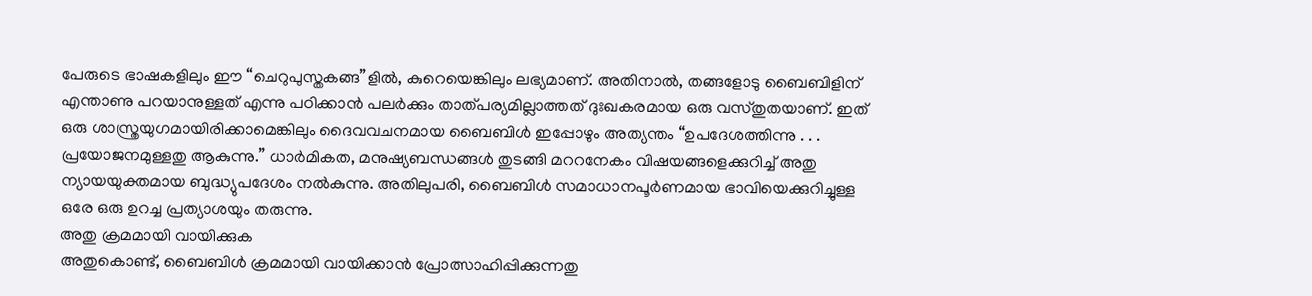പേരുടെ ഭാഷകളിലും ഈ “ചെറുപുസ്തകങ്ങ”ളിൽ, കുറെയെങ്കിലും ലഭ്യമാണ്. അതിനാൽ, തങ്ങളോടു ബൈബിളിന് എന്താണു പറയാനുള്ളത് എന്നു പഠിക്കാൻ പലർക്കും താത്പര്യമില്ലാത്തത് ദുഃഖകരമായ ഒരു വസ്തുതയാണ്. ഇത് ഒരു ശാസ്ത്രയുഗമായിരിക്കാമെങ്കിലും ദൈവവചനമായ ബൈബിൾ ഇപ്പോഴും അത്യന്തം “ഉപദേശത്തിന്നു . . . പ്രയോജനമുള്ളതു ആകുന്നു.” ധാർമികത, മനുഷ്യബന്ധങ്ങൾ തുടങ്ങി മററനേകം വിഷയങ്ങളെക്കുറിച്ച് അതു ന്യായയുക്തമായ ബുദ്ധ്യുപദേശം നൽകുന്നു. അതിലുപരി, ബൈബിൾ സമാധാനപൂർണമായ ഭാവിയെക്കുറിച്ചുള്ള ഒരേ ഒരു ഉറച്ച പ്രത്യാശയും തരുന്നു.
അതു ക്രമമായി വായിക്കുക
അതുകൊണ്ട്, ബൈബിൾ ക്രമമായി വായിക്കാൻ പ്രോത്സാഹിപ്പിക്കുന്നതു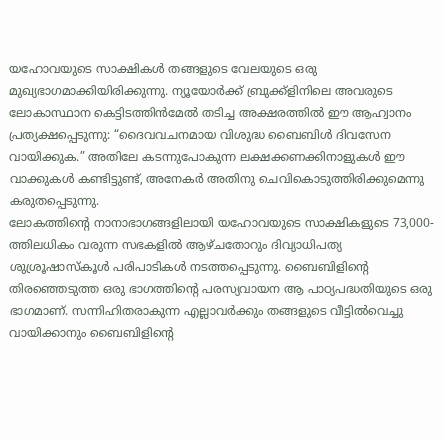യഹോവയുടെ സാക്ഷികൾ തങ്ങളുടെ വേലയുടെ ഒരു മുഖ്യഭാഗമാക്കിയിരിക്കുന്നു. ന്യൂയോർക്ക് ബ്രുക്ക്ളിനിലെ അവരുടെ ലോകാസ്ഥാന കെട്ടിടത്തിൻമേൽ തടിച്ച അക്ഷരത്തിൽ ഈ ആഹ്വാനം പ്രത്യക്ഷപ്പെടുന്നു: “ദൈവവചനമായ വിശുദ്ധ ബൈബിൾ ദിവസേന വായിക്കുക.” അതിലേ കടന്നുപോകുന്ന ലക്ഷക്കണക്കിനാളുകൾ ഈ വാക്കുകൾ കണ്ടിട്ടുണ്ട്, അനേകർ അതിനു ചെവികൊടുത്തിരിക്കുമെന്നു കരുതപ്പെടുന്നു.
ലോകത്തിന്റെ നാനാഭാഗങ്ങളിലായി യഹോവയുടെ സാക്ഷികളുടെ 73,000-ത്തിലധികം വരുന്ന സഭകളിൽ ആഴ്ചതോറും ദിവ്യാധിപത്യ ശുശ്രൂഷാസ്കൂൾ പരിപാടികൾ നടത്തപ്പെടുന്നു. ബൈബിളിന്റെ തിരഞ്ഞെടുത്ത ഒരു ഭാഗത്തിന്റെ പരസ്യവായന ആ പാഠ്യപദ്ധതിയുടെ ഒരു ഭാഗമാണ്. സന്നിഹിതരാകുന്ന എല്ലാവർക്കും തങ്ങളുടെ വീട്ടിൽവെച്ചു വായിക്കാനും ബൈബിളിന്റെ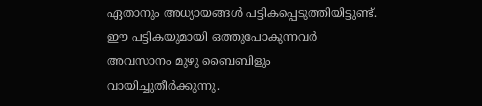ഏതാനും അധ്യായങ്ങൾ പട്ടികപ്പെടുത്തിയിട്ടുണ്ട്. ഈ പട്ടികയുമായി ഒത്തുപോകുന്നവർ അവസാനം മുഴു ബൈബിളും വായിച്ചുതീർക്കുന്നു.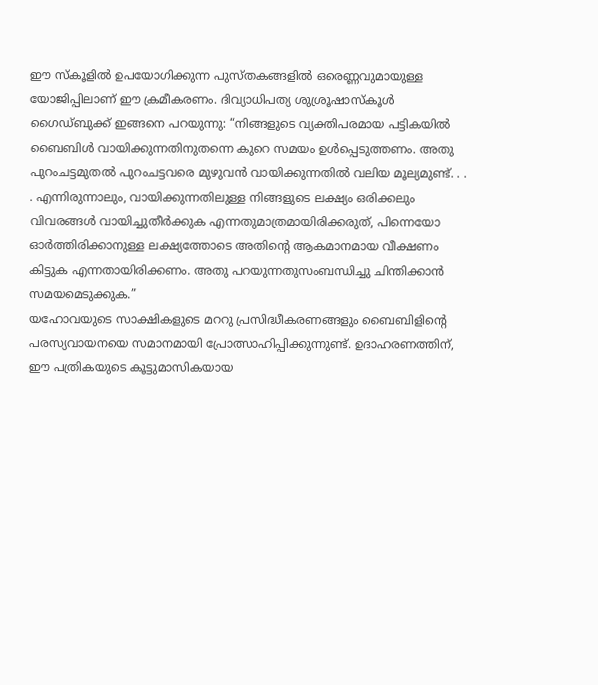ഈ സ്കൂളിൽ ഉപയോഗിക്കുന്ന പുസ്തകങ്ങളിൽ ഒരെണ്ണവുമായുള്ള യോജിപ്പിലാണ് ഈ ക്രമീകരണം. ദിവ്യാധിപത്യ ശുശ്രൂഷാസ്കൂൾ ഗൈഡ്ബുക്ക് ഇങ്ങനെ പറയുന്നു: “നിങ്ങളുടെ വ്യക്തിപരമായ പട്ടികയിൽ ബൈബിൾ വായിക്കുന്നതിനുതന്നെ കുറെ സമയം ഉൾപ്പെടുത്തണം. അതു പുറംചട്ടമുതൽ പുറംചട്ടവരെ മുഴുവൻ വായിക്കുന്നതിൽ വലിയ മൂല്യമുണ്ട്. . . . എന്നിരുന്നാലും, വായിക്കുന്നതിലുള്ള നിങ്ങളുടെ ലക്ഷ്യം ഒരിക്കലും വിവരങ്ങൾ വായിച്ചുതീർക്കുക എന്നതുമാത്രമായിരിക്കരുത്, പിന്നെയോ ഓർത്തിരിക്കാനുള്ള ലക്ഷ്യത്തോടെ അതിന്റെ ആകമാനമായ വീക്ഷണം കിട്ടുക എന്നതായിരിക്കണം. അതു പറയുന്നതുസംബന്ധിച്ചു ചിന്തിക്കാൻ സമയമെടുക്കുക.”
യഹോവയുടെ സാക്ഷികളുടെ മററു പ്രസിദ്ധീകരണങ്ങളും ബൈബിളിന്റെ പരസ്യവായനയെ സമാനമായി പ്രോത്സാഹിപ്പിക്കുന്നുണ്ട്. ഉദാഹരണത്തിന്, ഈ പത്രികയുടെ കൂട്ടുമാസികയായ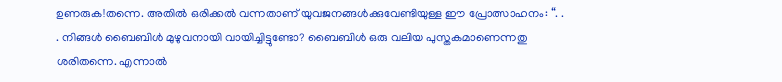ഉണരുക!തന്നെ. അതിൽ ഒരിക്കൽ വന്നതാണ് യുവജനങ്ങൾക്കുവേണ്ടിയുള്ള ഈ പ്രോത്സാഹനം: “. . . നിങ്ങൾ ബൈബിൾ മുഴുവനായി വായിച്ചിട്ടുണ്ടോ? ബൈബിൾ ഒരു വലിയ പുസ്തകമാണെന്നതു ശരിതന്നെ. എന്നാൽ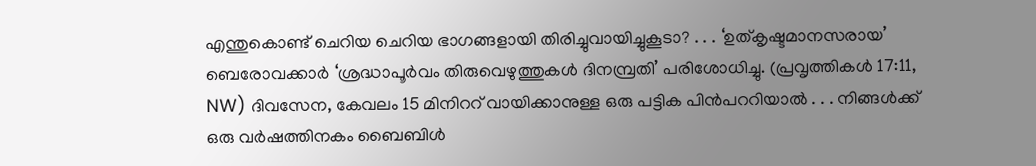എന്തുകൊണ്ട് ചെറിയ ചെറിയ ഭാഗങ്ങളായി തിരിച്ചുവായിച്ചുകൂടാ? . . . ‘ഉത്കൃഷ്ടമാനസരായ’ ബെരോവക്കാർ ‘ശ്രദ്ധാപൂർവം തിരുവെഴുത്തുകൾ ദിനമ്പ്രതി’ പരിശോധിച്ചു. (പ്രവൃത്തികൾ 17:11, NW) ദിവസേന, കേവലം 15 മിനിററ് വായിക്കാനുള്ള ഒരു പട്ടിക പിൻപററിയാൽ . . . നിങ്ങൾക്ക് ഒരു വർഷത്തിനകം ബൈബിൾ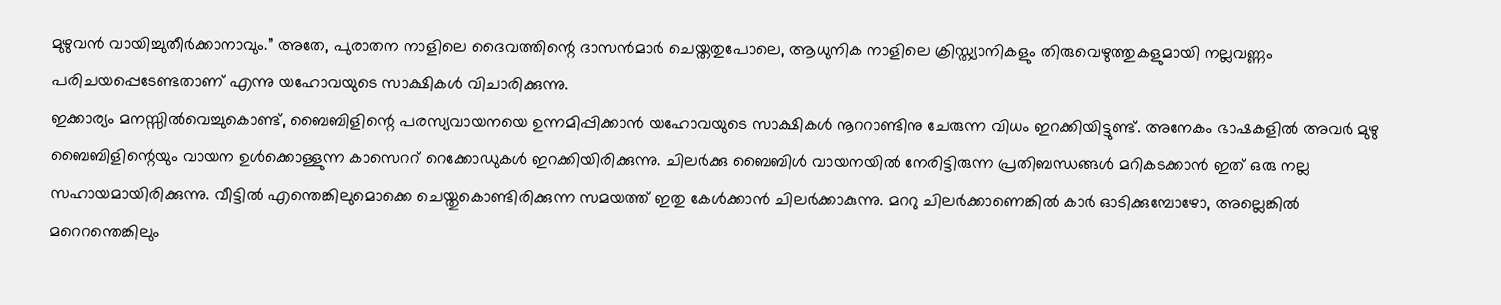മുഴുവൻ വായിച്ചുതീർക്കാനാവും.” അതേ, പുരാതന നാളിലെ ദൈവത്തിന്റെ ദാസൻമാർ ചെയ്തതുപോലെ, ആധുനിക നാളിലെ ക്രിസ്ത്യാനികളും തിരുവെഴുത്തുകളുമായി നല്ലവണ്ണം പരിചയപ്പെടേണ്ടതാണ് എന്നു യഹോവയുടെ സാക്ഷികൾ വിചാരിക്കുന്നു.
ഇക്കാര്യം മനസ്സിൽവെച്ചുകൊണ്ട്, ബൈബിളിന്റെ പരസ്യവായനയെ ഉന്നമിപ്പിക്കാൻ യഹോവയുടെ സാക്ഷികൾ നൂററാണ്ടിനു ചേരുന്ന വിധം ഇറക്കിയിട്ടുണ്ട്. അനേകം ഭാഷകളിൽ അവർ മുഴു ബൈബിളിന്റെയും വായന ഉൾക്കൊള്ളുന്ന കാസെററ് റെക്കോഡുകൾ ഇറക്കിയിരിക്കുന്നു. ചിലർക്കു ബൈബിൾ വായനയിൽ നേരിട്ടിരുന്ന പ്രതിബന്ധങ്ങൾ മറികടക്കാൻ ഇത് ഒരു നല്ല സഹായമായിരിക്കുന്നു. വീട്ടിൽ എന്തെങ്കിലുമൊക്കെ ചെയ്തുകൊണ്ടിരിക്കുന്ന സമയത്ത് ഇതു കേൾക്കാൻ ചിലർക്കാകുന്നു. മററു ചിലർക്കാണെങ്കിൽ കാർ ഓടിക്കുമ്പോഴോ, അല്ലെങ്കിൽ മറെറന്തെങ്കിലും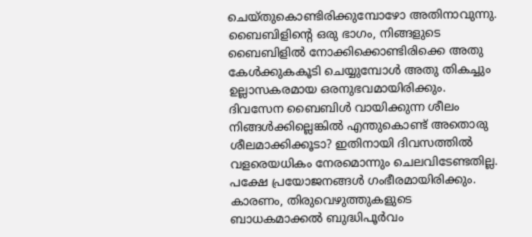ചെയ്തുകൊണ്ടിരിക്കുമ്പോഴോ അതിനാവുന്നു. ബൈബിളിന്റെ ഒരു ഭാഗം, നിങ്ങളുടെ ബൈബിളിൽ നോക്കിക്കൊണ്ടിരിക്കെ അതു കേൾക്കുകകൂടി ചെയ്യുമ്പോൾ അതു തികച്ചും ഉല്ലാസകരമായ ഒരനുഭവമായിരിക്കും.
ദിവസേന ബൈബിൾ വായിക്കുന്ന ശീലം നിങ്ങൾക്കില്ലെങ്കിൽ എന്തുകൊണ്ട് അതൊരു ശീലമാക്കിക്കൂടാ? ഇതിനായി ദിവസത്തിൽ വളരെയധികം നേരമൊന്നും ചെലവിടേണ്ടതില്ല. പക്ഷേ പ്രയോജനങ്ങൾ ഗംഭീരമായിരിക്കും. കാരണം, തിരുവെഴുത്തുകളുടെ ബാധകമാക്കൽ ബുദ്ധിപൂർവം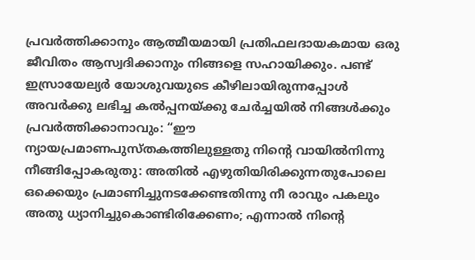പ്രവർത്തിക്കാനും ആത്മീയമായി പ്രതിഫലദായകമായ ഒരു ജീവിതം ആസ്വദിക്കാനും നിങ്ങളെ സഹായിക്കും. പണ്ട് ഇസ്രായേല്യർ യോശുവയുടെ കീഴിലായിരുന്നപ്പോൾ അവർക്കു ലഭിച്ച കൽപ്പനയ്ക്കു ചേർച്ചയിൽ നിങ്ങൾക്കും പ്രവർത്തിക്കാനാവും: “ഈ ന്യായപ്രമാണപുസ്തകത്തിലുള്ളതു നിന്റെ വായിൽനിന്നു നീങ്ങിപ്പോകരുതു: അതിൽ എഴുതിയിരിക്കുന്നതുപോലെ ഒക്കെയും പ്രമാണിച്ചുനടക്കേണ്ടതിന്നു നീ രാവും പകലും അതു ധ്യാനിച്ചുകൊണ്ടിരിക്കേണം; എന്നാൽ നിന്റെ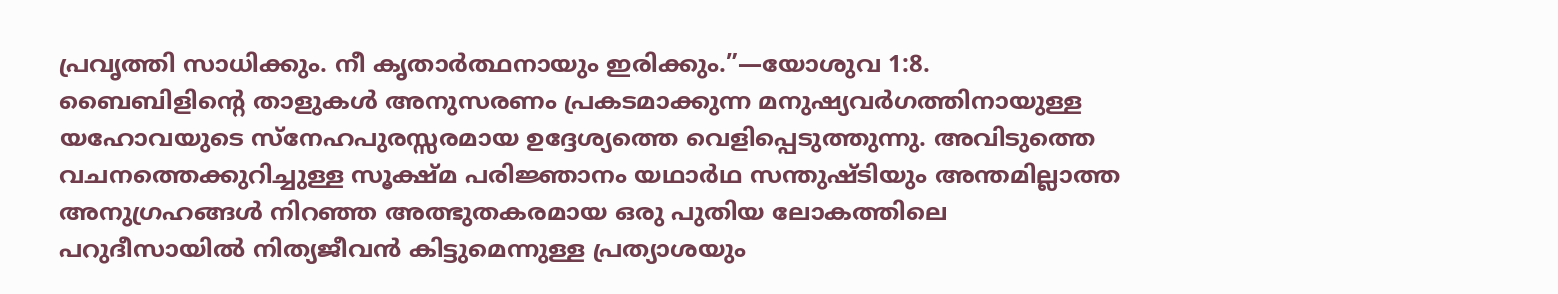പ്രവൃത്തി സാധിക്കും. നീ കൃതാർത്ഥനായും ഇരിക്കും.”—യോശുവ 1:8.
ബൈബിളിന്റെ താളുകൾ അനുസരണം പ്രകടമാക്കുന്ന മനുഷ്യവർഗത്തിനായുള്ള യഹോവയുടെ സ്നേഹപുരസ്സരമായ ഉദ്ദേശ്യത്തെ വെളിപ്പെടുത്തുന്നു. അവിടുത്തെ വചനത്തെക്കുറിച്ചുള്ള സൂക്ഷ്മ പരിജ്ഞാനം യഥാർഥ സന്തുഷ്ടിയും അന്തമില്ലാത്ത അനുഗ്രഹങ്ങൾ നിറഞ്ഞ അത്ഭുതകരമായ ഒരു പുതിയ ലോകത്തിലെ പറുദീസായിൽ നിത്യജീവൻ കിട്ടുമെന്നുള്ള പ്രത്യാശയും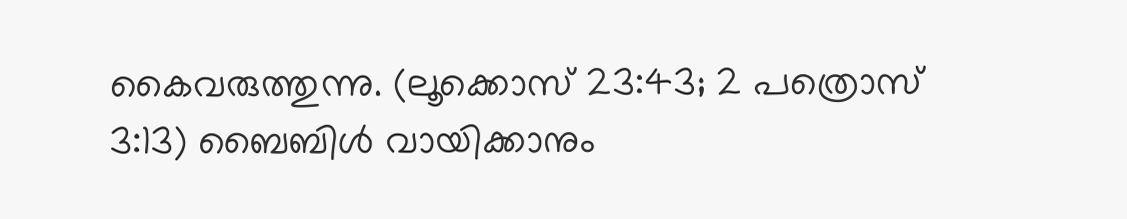കൈവരുത്തുന്നു. (ലൂക്കൊസ് 23:43; 2 പത്രൊസ് 3:13) ബൈബിൾ വായിക്കാനും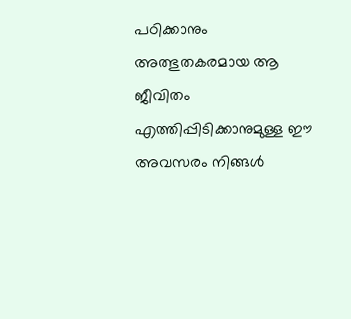പഠിക്കാനും അത്ഭുതകരമായ ആ ജീവിതം എത്തിപ്പിടിക്കാനുമുള്ള ഈ അവസരം നിങ്ങൾ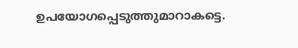ഉപയോഗപ്പെടുത്തുമാറാകട്ടെ.